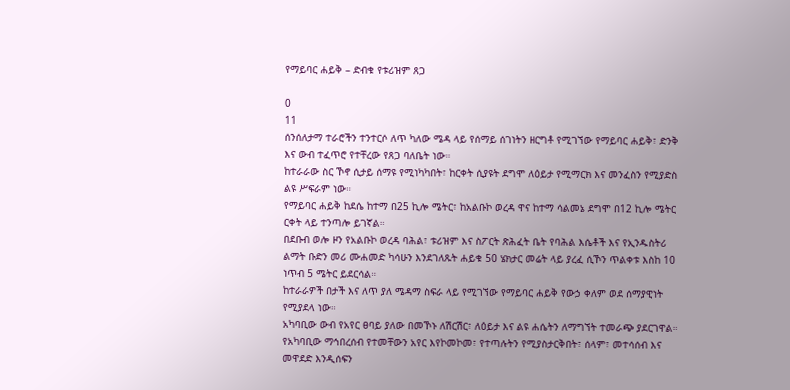የማይባር ሐይቅ – ድብቁ የቱሪዝም ጸጋ

0
11
ሰንሰለታማ ተራሮችን ተንተርሶ ለጥ ካለው ሜዳ ላይ የሰማይ ሰገነትን ዘርግቶ የሚገኘው የማይባር ሐይቅ፣ ድንቅ እና ውብ ተፈጥሮ የተቸረው የጸጋ ባለቤት ነው።
ከተራራው ስር ኾኖ ሲታይ ሰማዩ የሚነካካበት፣ ከርቀት ሲያዩት ደግሞ ለዕይታ የሚማርክ እና መንፈስን የሚያድስ ልዩ ሥፍራም ነው።
የማይባር ሐይቅ ከደሴ ከተማ በ25 ኪሎ ሜትር፣ ከአልቡኮ ወረዳ ዋና ከተማ ሳልመኔ ደግሞ በ12 ኪሎ ሜትር ርቀት ላይ ተንጣሎ ይገኛል።
በደቡብ ወሎ ዞን የአልቡኮ ወረዳ ባሕል፣ ቱሪዝም እና ስፖርት ጽሕፈት ቤት የባሕል እሴቶች እና የኢንዱስትሪ ልማት ቡድን መሪ ሙሐመድ ካሳሁን እንደገለጹት ሐይቁ 50 ሄክታር መሬት ላይ ያረፈ ሲኾን ጥልቀቱ እስከ 10 ነጥብ 5 ሜትር ይደርሳል።
ከተራራዎች በታች እና ለጥ ያለ ሜዳማ ስፍራ ላይ የሚገኘው የማይባር ሐይቅ የውኃ ቀለም ወደ ሰማያዊነት የሚያደላ ነው።
አካባቢው ውብ የአየር ፀባይ ያለው በመኾኑ ለሽርሽር፣ ለዕይታ እና ልዩ ሐሴትን ለማግኘት ተመራጭ ያደርገዋል።
የአካባቢው ማኅበረሰብ የተመቸውን አየር እየኮመኮመ፣ የተጣሉትን የሚያስታርቅበት፣ ሰላም፣ መተሳሰብ እና መዋደድ እንዲሰፍን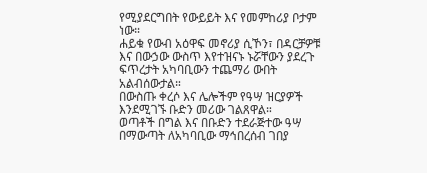የሚያደርግበት የውይይት እና የመምከሪያ ቦታም ነው።
ሐይቁ የውብ አዕዋፍ መኖሪያ ሲኾን፣ በዳርቻዎቹ እና በውኃው ውስጥ እየተዝናኑ ኑሯቸውን ያደረጉ ፍጥረታት አካባቢውን ተጨማሪ ውበት አልብሰውታል።
በውስጡ ቀረሶ እና ሌሎችም የዓሣ ዝርያዎች እንደሚገኙ ቡድን መሪው ገልጸዋል።
ወጣቶች በግል እና በቡድን ተደራጅተው ዓሣ በማውጣት ለአካባቢው ማኅበረሰብ ገበያ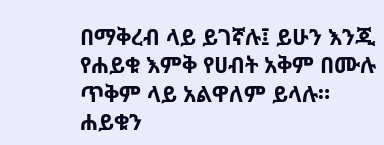በማቅረብ ላይ ይገኛሉ፤ ይሁን እንጂ የሐይቁ እምቅ የሀብት አቅም በሙሉ ጥቅም ላይ አልዋለም ይላሉ።
ሐይቁን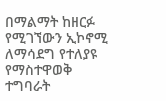በማልማት ከዘርፉ የሚገኘውን ኢኮኖሚ ለማሳደግ የተለያዩ የማስተዋወቅ ተግባራት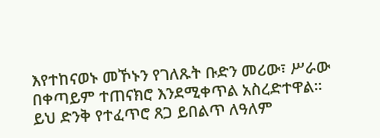እየተከናወኑ መኾኑን የገለጹት ቡድን መሪው፣ ሥራው በቀጣይም ተጠናክሮ እንደሚቀጥል አስረድተዋል።
ይህ ድንቅ የተፈጥሮ ጸጋ ይበልጥ ለዓለም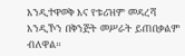እንዲተዋወቅ እና የቱሪዝም መዳረሻ እንዲኾን በቅንጅት መሥራት ይጠበቃልም ብለዋል።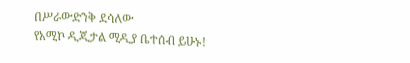በሥራውድንቅ ደሳለው
የአሚኮ ዲጂታል ሚዲያ ቤተሰብ ይሁኑ!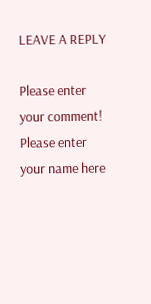LEAVE A REPLY

Please enter your comment!
Please enter your name here